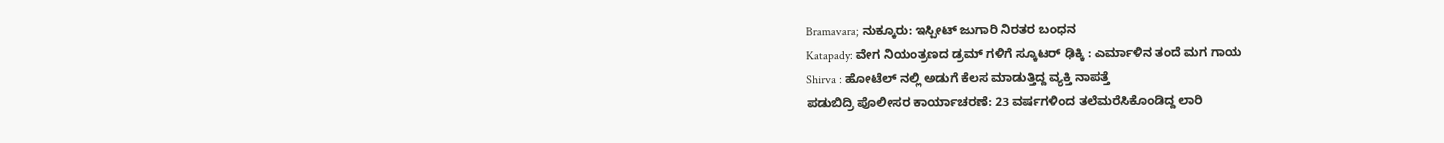Bramavara; ನುಕ್ಕೂರು: ಇಸ್ಪೀಟ್ ಜುಗಾರಿ ನಿರತರ ಬಂಧನ
Katapady: ವೇಗ ನಿಯಂತ್ರಣದ ಡ್ರಮ್ ಗಳಿಗೆ ಸ್ಕೂಟರ್ ಢಿಕ್ಕಿ : ಎರ್ಮಾಳಿನ ತಂದೆ ಮಗ ಗಾಯ
Shirva : ಹೋಟೆಲ್ ನಲ್ಲಿ ಅಡುಗೆ ಕೆಲಸ ಮಾಡುತ್ತಿದ್ದ ವ್ಯಕ್ತಿ ನಾಪತ್ತೆ
ಪಡುಬಿದ್ರಿ ಪೊಲೀಸರ ಕಾರ್ಯಾಚರಣೆ: 23 ವರ್ಷಗಳಿಂದ ತಲೆಮರೆಸಿಕೊಂಡಿದ್ದ ಲಾರಿ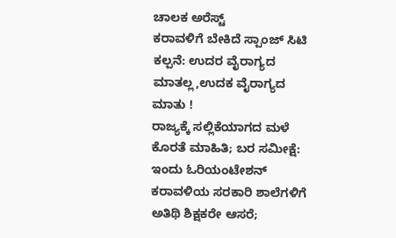ಚಾಲಕ ಅರೆಸ್ಟ್
ಕರಾವಳಿಗೆ ಬೇಕಿದೆ ಸ್ಪಾಂಜ್ ಸಿಟಿ ಕಲ್ಪನೆ: ಉದರ ವೈರಾಗ್ಯದ ಮಾತಲ್ಲ,ಉದಕ ವೈರಾಗ್ಯದ ಮಾತು !
ರಾಜ್ಯಕ್ಕೆ ಸಲ್ಲಿಕೆಯಾಗದ ಮಳೆ ಕೊರತೆ ಮಾಹಿತಿ; ಬರ ಸಮೀಕ್ಷೆ: ಇಂದು ಓರಿಯಂಟೇಶನ್
ಕರಾವಳಿಯ ಸರಕಾರಿ ಶಾಲೆಗಳಿಗೆ ಅತಿಥಿ ಶಿಕ್ಷಕರೇ ಆಸರೆ;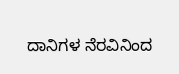ದಾನಿಗಳ ನೆರವಿನಿಂದ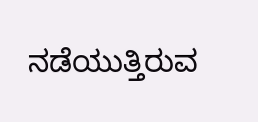ನಡೆಯುತ್ತಿರುವ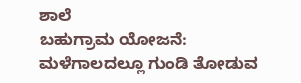ಶಾಲೆ
ಬಹುಗ್ರಾಮ ಯೋಜನೆ: ಮಳೆಗಾಲದಲ್ಲೂ ಗುಂಡಿ ತೋಡುವ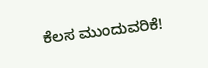ಕೆಲಸ ಮುಂದುವರಿಕೆ!